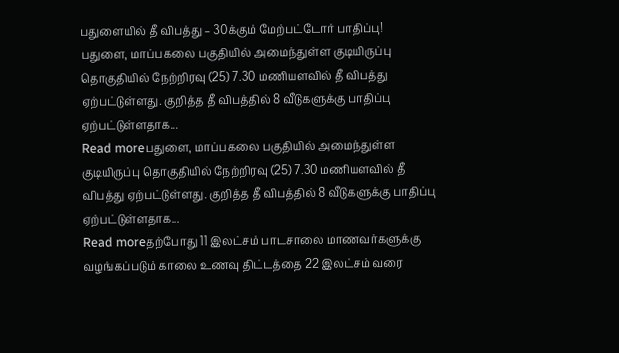பதுளையில் தீ விபத்து – 30க்கும் மேற்பட்டோர் பாதிப்பு!
பதுளை, மாப்பகலை பகுதியில் அமைந்துள்ள குடியிருப்பு தொகுதியில் நேற்றிரவு (25) 7.30 மணியளவில் தீ விபத்து ஏற்பட்டுள்ளது. குறித்த தீ விபத்தில் 8 வீடுகளுக்கு பாதிப்பு ஏற்பட்டுள்ளதாக...
Read moreபதுளை, மாப்பகலை பகுதியில் அமைந்துள்ள குடியிருப்பு தொகுதியில் நேற்றிரவு (25) 7.30 மணியளவில் தீ விபத்து ஏற்பட்டுள்ளது. குறித்த தீ விபத்தில் 8 வீடுகளுக்கு பாதிப்பு ஏற்பட்டுள்ளதாக...
Read moreதற்போது 11 இலட்சம் பாடசாலை மாணவர்களுக்கு வழங்கப்படும் காலை உணவு திட்டத்தை 22 இலட்சம் வரை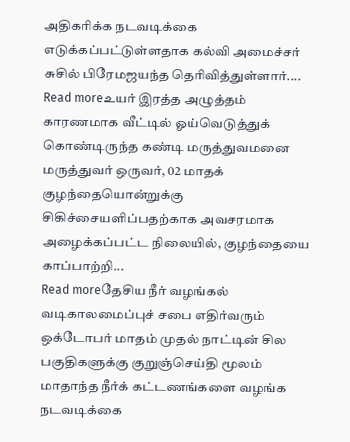அதிகரிக்க நடவடிக்கை எடுக்கப்பட்டுள்ளதாக கல்வி அமைச்சர் சுசில் பிரேமஜயந்த தெரிவித்துள்ளார்....
Read moreஉயர் இரத்த அழுத்தம் காரணமாக வீட்டில் ஓய்வெடுத்துக் கொண்டிருந்த கண்டி மருத்துவமனை மருத்துவர் ஒருவர், 02 மாதக் குழந்தையொன்றுக்கு சிகிச்சையளிப்பதற்காக அவசரமாக அழைக்கப்பட்ட நிலையில், குழந்தையை காப்பாற்றி...
Read moreதேசிய நீர் வழங்கல் வடிகாலமைப்புச் சபை எதிர்வரும் ஒக்டோபர் மாதம் முதல் நாட்டின் சில பகுதிகளுக்கு குறுஞ்செய்தி மூலம் மாதாந்த நீர்க் கட்டணங்களை வழங்க நடவடிக்கை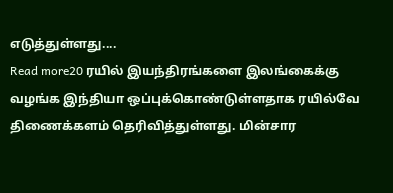எடுத்துள்ளது....
Read more20 ரயில் இயந்திரங்களை இலங்கைக்கு வழங்க இந்தியா ஒப்புக்கொண்டுள்ளதாக ரயில்வே திணைக்களம் தெரிவித்துள்ளது. மின்சார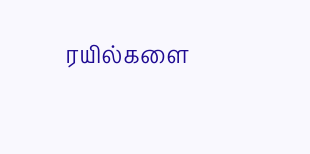ரயில்களை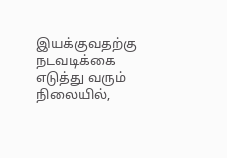இயக்குவதற்கு நடவடிக்கை எடுத்து வரும் நிலையில்,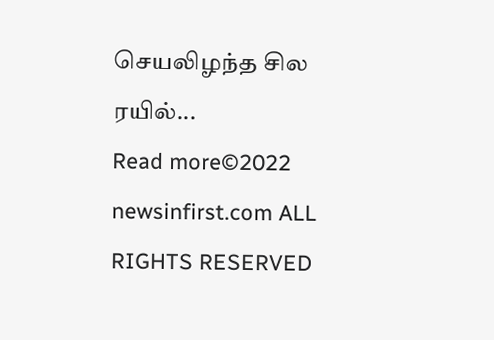செயலிழந்த சில ரயில்...
Read more©2022 newsinfirst.com ALL RIGHTS RESERVED